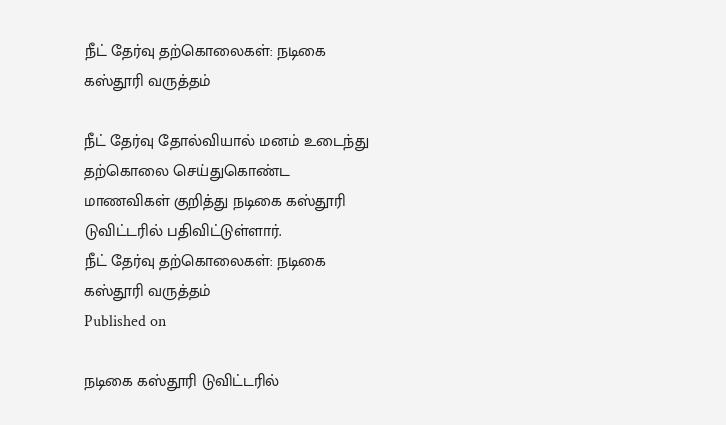நீட் தேர்வு தற்கொலைகள்: நடிகை கஸ்தூரி வருத்தம்

நீட் தேர்வு தோல்வியால் மனம் உடைந்து தற்கொலை செய்துகொண்ட மாணவிகள் குறித்து நடிகை கஸ்தூரி டுவிட்டரில் பதிவிட்டுள்ளார்.
நீட் தேர்வு தற்கொலைகள்: நடிகை கஸ்தூரி வருத்தம்
Published on

நடிகை கஸ்தூரி டுவிட்டரில்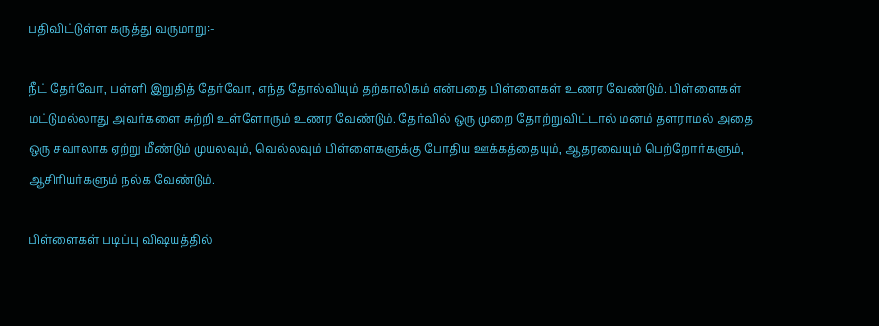பதிவிட்டுள்ள கருத்து வருமாறு:-

நீட் தேர்வோ, பள்ளி இறுதித் தேர்வோ, எந்த தோல்வியும் தற்காலிகம் என்பதை பிள்ளைகள் உணர வேண்டும். பிள்ளைகள் மட்டுமல்லாது அவர்களை சுற்றி உள்ளோரும் உணர வேண்டும். தேர்வில் ஒரு முறை தோற்றுவிட்டால் மனம் தளராமல் அதை ஒரு சவாலாக ஏற்று மீண்டும் முயலவும், வெல்லவும் பிள்ளைகளுக்கு போதிய ஊக்கத்தையும், ஆதரவையும் பெற்றோர்களும், ஆசிரியர்களும் நல்க வேண்டும்.

பிள்ளைகள் படிப்பு விஷயத்தில்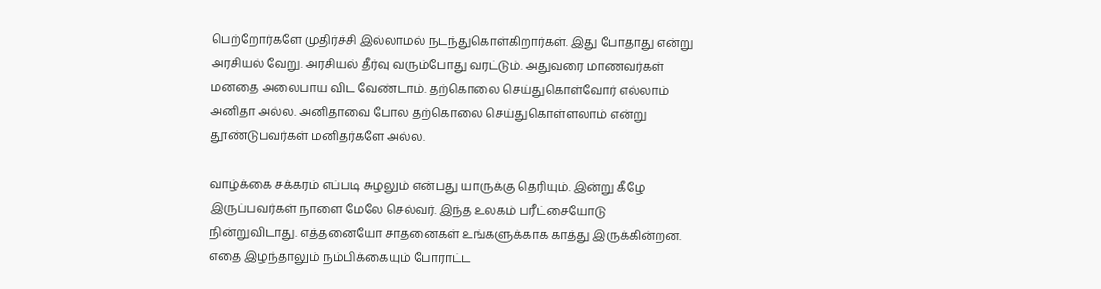பெற்றோர்களே முதிர்ச்சி இல்லாமல் நடந்துகொள்கிறார்கள். இது போதாது என்று அரசியல் வேறு. அரசியல் தீர்வு வரும்போது வரட்டும். அதுவரை மாணவர்கள் மனதை அலைபாய விட வேண்டாம். தற்கொலை செய்துகொள்வோர் எல்லாம் அனிதா அல்ல. அனிதாவை போல தற்கொலை செய்துகொள்ளலாம் என்று தூண்டுபவர்கள் மனிதர்களே அல்ல.

வாழ்க்கை சக்கரம் எப்படி சுழலும் என்பது யாருக்கு தெரியும். இன்று கீழே இருப்பவர்கள் நாளை மேலே செல்வர். இந்த உலகம் பரீட்சையோடு நின்றுவிடாது. எத்தனையோ சாதனைகள் உங்களுக்காக காத்து இருக்கின்றன. எதை இழந்தாலும் நம்பிக்கையும் போராட்ட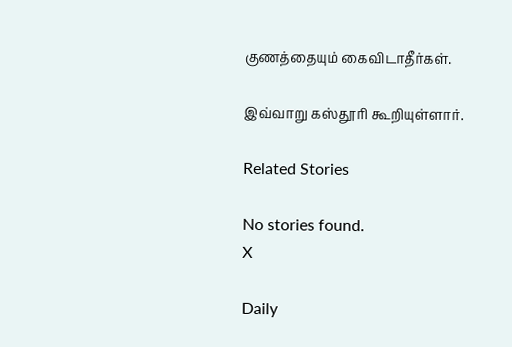குணத்தையும் கைவிடாதீர்கள்.

இவ்வாறு கஸ்தூரி கூறியுள்ளார்.

Related Stories

No stories found.
X

Daily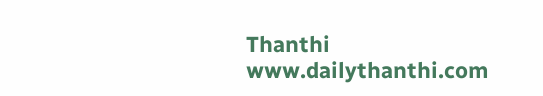Thanthi
www.dailythanthi.com